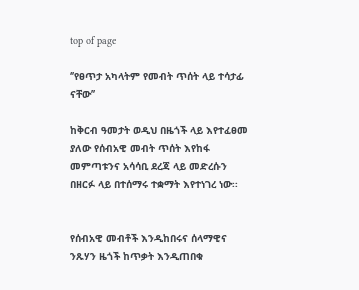top of page

‘’የፀጥታ አካላትም የመብት ጥሰት ላይ ተሳታፊ ናቸው’’

ከቅርብ ዓመታት ወዲህ በዜጎች ላይ እየተፈፀመ ያለው የሰብአዊ መብት ጥሰት እየከፋ መምጣቱንና አሳሳቢ ደረጃ ላይ መድረሱን በዘርፉ ላይ በተሰማሩ ተቋማት እየተነገረ ነው፡፡


የሰብአዊ መብቶች እንዲከበሩና ሰላማዊና ንጹሃን ዜጎች ከጥቃት እንዲጠበቁ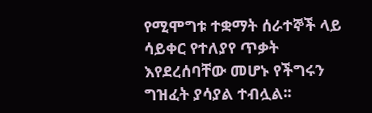የሚሞግቱ ተቋማት ሰራተኞች ላይ ሳይቀር የተለያየ ጥቃት እየደረሰባቸው መሆኑ የችግሩን ግዝፈት ያሳያል ተብሏል፡፡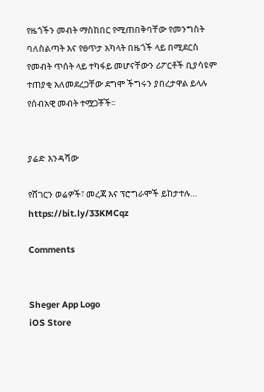የዜጎችን መብት ማስከበር የሚጠበቅባቸው የመንግስት ባለስልጣት እና የፀጥታ አካላት በዜጎች ላይ በሚደርስ የመብት ጥሰት ላይ ተካፋይ መሆናቸውን ሪፖርቶች ቢያሳዩም ተጠያቂ አለመደረጋቸው ደግሞ ችግሩን ያበረታዋል ይላሉ የሰብአዊ መብት ተሟጋቾች፡፡


ያሬድ እንዳሻው

የሸገርን ወሬዎች፣ መረጃ እና ፕሮግራሞች ይከታተሉ… https://bit.ly/33KMCqz

Comments


Sheger App Logo
iOS Store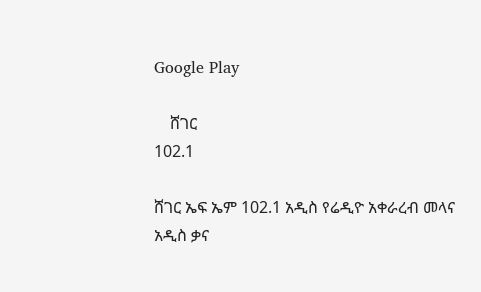Google Play

    ሸገር
102.1

ሸገር ኤፍ ኤም 102.1 አዲስ የሬዲዮ አቀራረብ መላና አዲስ ቃና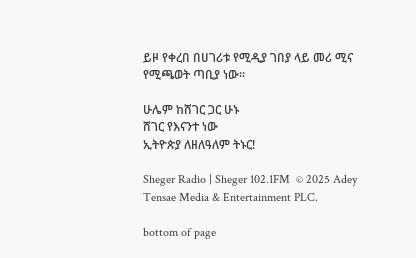ይዞ የቀረበ በሀገሪቱ የሚዲያ ገበያ ላይ መሪ ሚና የሚጫወት ጣቢያ ነው፡፡

ሁሌም ከሸገር ጋር ሁኑ
ሸገር የእናንተ ነው
ኢትዮጵያ ለዘለዓለም ትኑር!

Sheger Radio | Sheger 102.1FM  © 2025 Adey Tensae Media & Entertainment PLC.

bottom of page